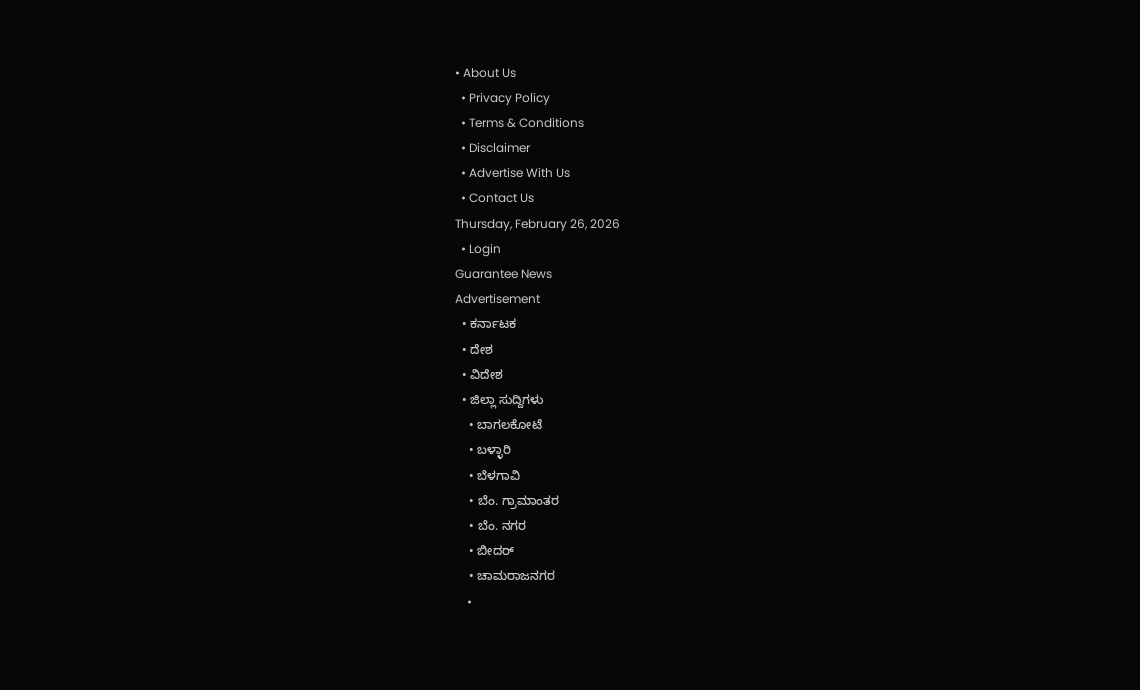• About Us
  • Privacy Policy
  • Terms & Conditions
  • Disclaimer
  • Advertise With Us
  • Contact Us
Thursday, February 26, 2026
  • Login
Guarantee News
Advertisement
  • ಕರ್ನಾಟಕ
  • ದೇಶ
  • ವಿದೇಶ
  • ಜಿಲ್ಲಾ ಸುದ್ದಿಗಳು
    • ಬಾಗಲಕೋಟೆ
    • ಬಳ್ಳಾರಿ
    • ಬೆಳಗಾವಿ
    • ಬೆಂ. ಗ್ರಾಮಾಂತರ
    • ಬೆಂ. ನಗರ
    • ಬೀದರ್
    • ಚಾಮರಾಜನಗರ
    •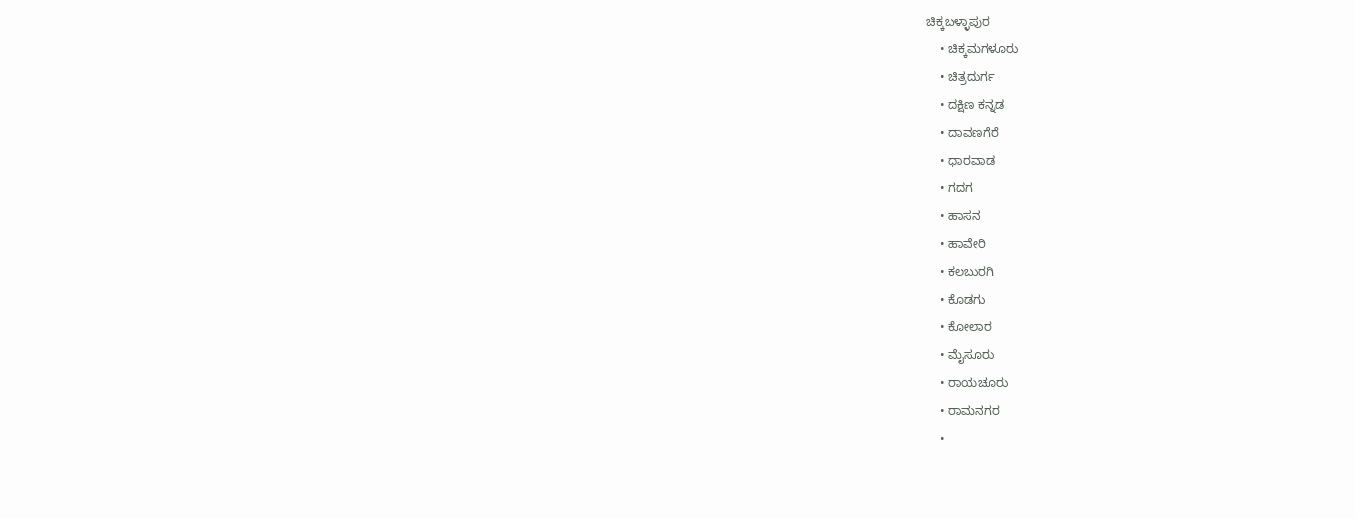ಚಿಕ್ಕಬಳ್ಳಾಪುರ
    • ಚಿಕ್ಕಮಗಳೂರು
    • ಚಿತ್ರದುರ್ಗ
    • ದಕ್ಷಿಣ ಕನ್ನಡ
    • ದಾವಣಗೆರೆ
    • ಧಾರವಾಡ
    • ಗದಗ
    • ಹಾಸನ
    • ಹಾವೇರಿ
    • ಕಲಬುರಗಿ
    • ಕೊಡಗು
    • ಕೋಲಾರ
    • ಮೈಸೂರು
    • ರಾಯಚೂರು
    • ರಾಮನಗರ
    •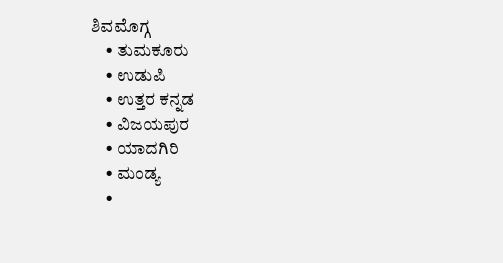ಶಿವಮೊಗ್ಗ
    • ತುಮಕೂರು
    • ಉಡುಪಿ
    • ಉತ್ತರ ಕನ್ನಡ
    • ವಿಜಯಪುರ
    • ಯಾದಗಿರಿ
    • ಮಂಡ್ಯ
    •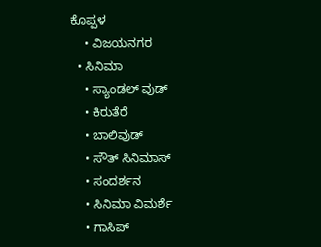ಕೊಪ್ಪಳ
    • ವಿಜಯನಗರ
  • ಸಿನಿಮಾ
    • ಸ್ಯಾಂಡಲ್ ವುಡ್
    • ಕಿರುತೆರೆ
    • ಬಾಲಿವುಡ್
    • ಸೌತ್ ಸಿನಿಮಾಸ್
    • ಸಂದರ್ಶನ
    • ಸಿನಿಮಾ ವಿಮರ್ಶೆ
    • ಗಾಸಿಪ್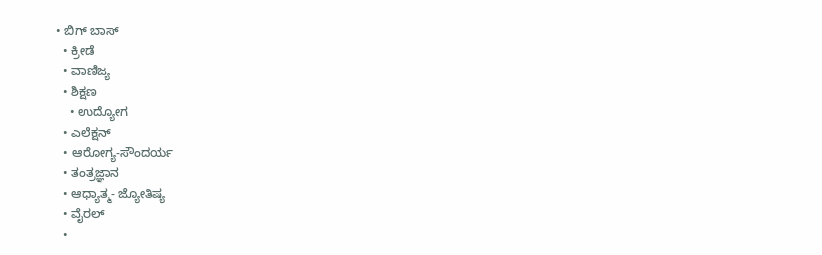• ಬಿಗ್ ಬಾಸ್
  • ಕ್ರೀಡೆ
  • ವಾಣಿಜ್ಯ
  • ಶಿಕ್ಷಣ
    • ಉದ್ಯೋಗ
  • ಎಲೆಕ್ಷನ್
  • ಆರೋಗ್ಯ-ಸೌಂದರ್ಯ
  • ತಂತ್ರಜ್ಞಾನ
  • ಆಧ್ಯಾತ್ಮ- ಜ್ಯೋತಿಷ್ಯ
  • ವೈರಲ್
  •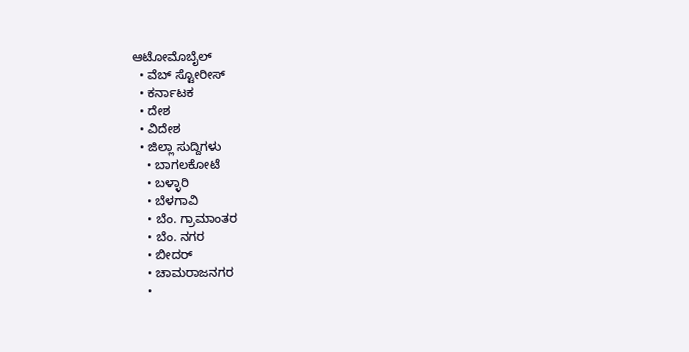ಆಟೋಮೊಬೈಲ್
  • ವೆಬ್ ಸ್ಟೋರೀಸ್
  • ಕರ್ನಾಟಕ
  • ದೇಶ
  • ವಿದೇಶ
  • ಜಿಲ್ಲಾ ಸುದ್ದಿಗಳು
    • ಬಾಗಲಕೋಟೆ
    • ಬಳ್ಳಾರಿ
    • ಬೆಳಗಾವಿ
    • ಬೆಂ. ಗ್ರಾಮಾಂತರ
    • ಬೆಂ. ನಗರ
    • ಬೀದರ್
    • ಚಾಮರಾಜನಗರ
    •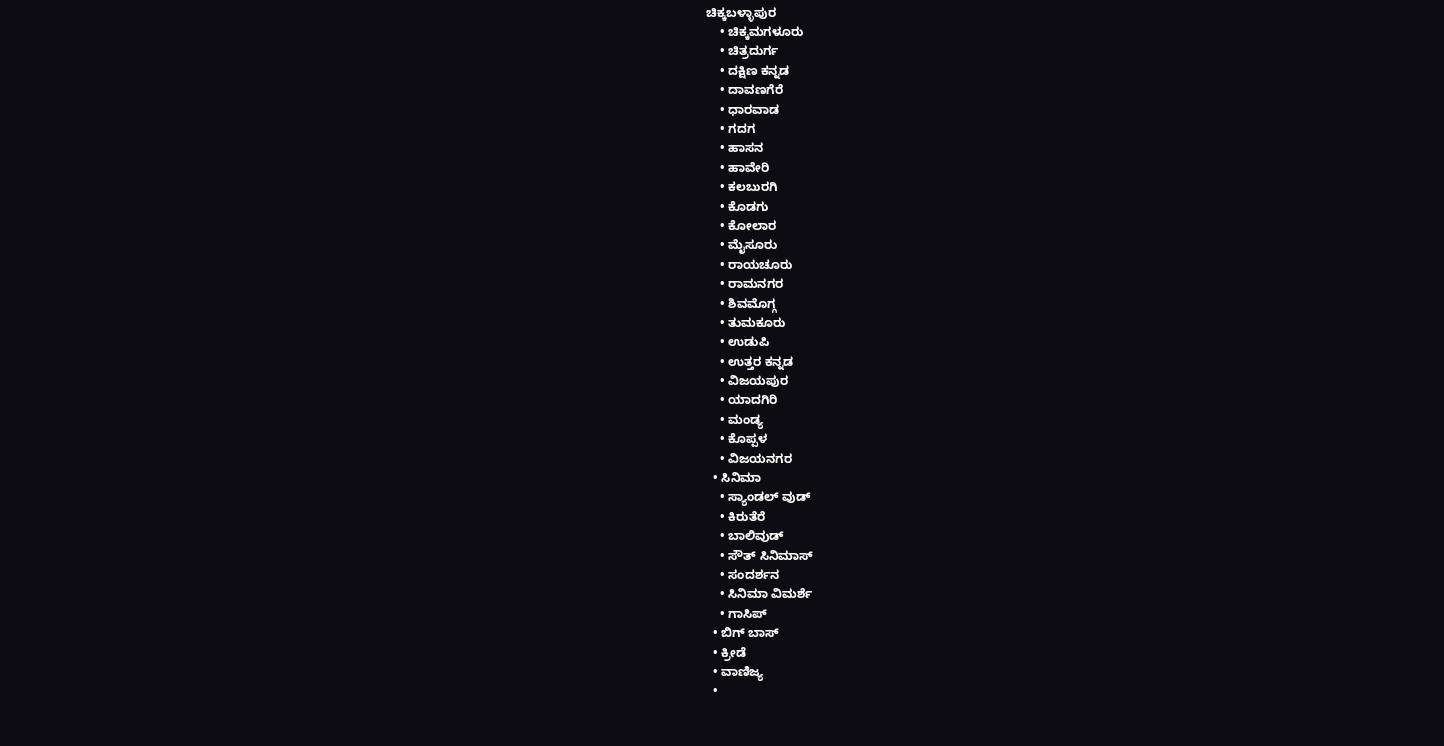ಚಿಕ್ಕಬಳ್ಳಾಪುರ
    • ಚಿಕ್ಕಮಗಳೂರು
    • ಚಿತ್ರದುರ್ಗ
    • ದಕ್ಷಿಣ ಕನ್ನಡ
    • ದಾವಣಗೆರೆ
    • ಧಾರವಾಡ
    • ಗದಗ
    • ಹಾಸನ
    • ಹಾವೇರಿ
    • ಕಲಬುರಗಿ
    • ಕೊಡಗು
    • ಕೋಲಾರ
    • ಮೈಸೂರು
    • ರಾಯಚೂರು
    • ರಾಮನಗರ
    • ಶಿವಮೊಗ್ಗ
    • ತುಮಕೂರು
    • ಉಡುಪಿ
    • ಉತ್ತರ ಕನ್ನಡ
    • ವಿಜಯಪುರ
    • ಯಾದಗಿರಿ
    • ಮಂಡ್ಯ
    • ಕೊಪ್ಪಳ
    • ವಿಜಯನಗರ
  • ಸಿನಿಮಾ
    • ಸ್ಯಾಂಡಲ್ ವುಡ್
    • ಕಿರುತೆರೆ
    • ಬಾಲಿವುಡ್
    • ಸೌತ್ ಸಿನಿಮಾಸ್
    • ಸಂದರ್ಶನ
    • ಸಿನಿಮಾ ವಿಮರ್ಶೆ
    • ಗಾಸಿಪ್
  • ಬಿಗ್ ಬಾಸ್
  • ಕ್ರೀಡೆ
  • ವಾಣಿಜ್ಯ
  •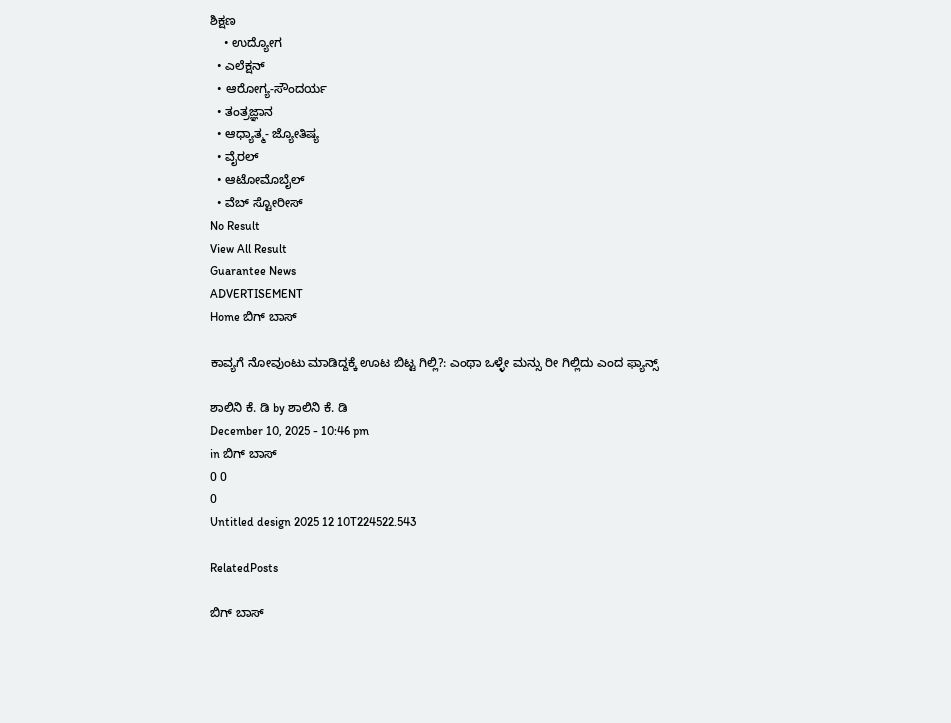ಶಿಕ್ಷಣ
    • ಉದ್ಯೋಗ
  • ಎಲೆಕ್ಷನ್
  • ಆರೋಗ್ಯ-ಸೌಂದರ್ಯ
  • ತಂತ್ರಜ್ಞಾನ
  • ಆಧ್ಯಾತ್ಮ- ಜ್ಯೋತಿಷ್ಯ
  • ವೈರಲ್
  • ಆಟೋಮೊಬೈಲ್
  • ವೆಬ್ ಸ್ಟೋರೀಸ್
No Result
View All Result
Guarantee News
ADVERTISEMENT
Home ಬಿಗ್ ಬಾಸ್

ಕಾವ್ಯಗೆ ನೋವುಂಟು ಮಾಡಿದ್ದಕ್ಕೆ ಊಟ ಬಿಟ್ಟ ಗಿಲ್ಲಿ?: ಎಂಥಾ ಒಳ್ಳೇ ಮನ್ಸು ರೀ ಗಿಲ್ಲಿದು ಎಂದ ಫ್ಯಾನ್ಸ್‌‌

ಶಾಲಿನಿ ಕೆ. ಡಿ by ಶಾಲಿನಿ ಕೆ. ಡಿ
December 10, 2025 - 10:46 pm
in ಬಿಗ್ ಬಾಸ್
0 0
0
Untitled design 2025 12 10T224522.543

RelatedPosts

ಬಿಗ್ ಬಾಸ್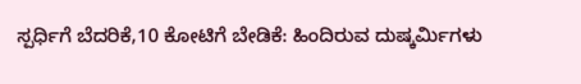ಸ್ಪರ್ಧಿಗೆ ಬೆದರಿಕೆ,10 ಕೋಟಿಗೆ ಬೇಡಿಕೆ: ಹಿಂದಿರುವ ದುಷ್ಕರ್ಮಿಗಳು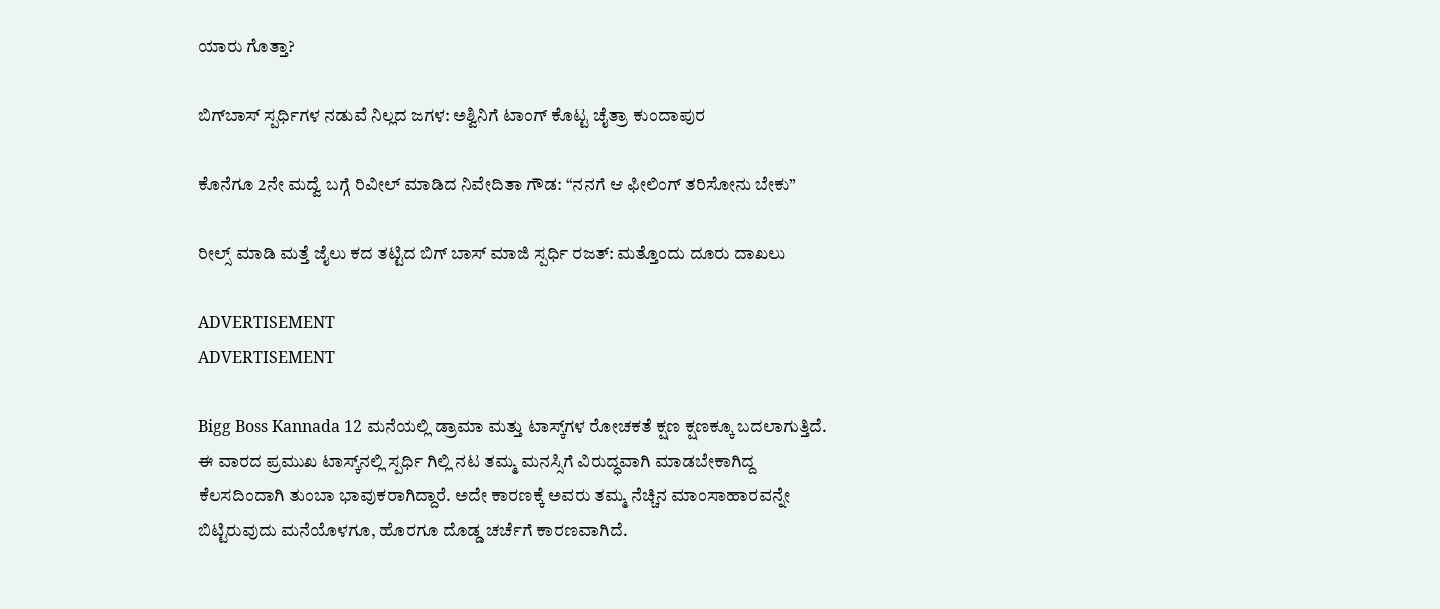ಯಾರು ಗೊತ್ತಾ?

ಬಿಗ್‌ಬಾಸ್ ಸ್ಪರ್ಧಿಗಳ ನಡುವೆ ನಿಲ್ಲದ ಜಗಳ: ಅಶ್ವಿನಿಗೆ ಟಾಂಗ್ ಕೊಟ್ಟ ಚೈತ್ರಾ ಕುಂದಾಪುರ

ಕೊನೆಗೂ 2ನೇ ಮದ್ವೆ ಬಗ್ಗೆ ರಿವೀಲ್ ಮಾಡಿದ ನಿವೇದಿತಾ ಗೌಡ: “ನನಗೆ ಆ ಫೀಲಿಂಗ್ ತರಿಸೋನು ಬೇಕು”

ರೀಲ್ಸ್ ಮಾಡಿ ಮತ್ತೆ ಜೈಲು ಕದ ತಟ್ಟಿದ ಬಿಗ್ ಬಾಸ್ ಮಾಜಿ ಸ್ಪರ್ಧಿ ರಜತ್: ಮತ್ತೊಂದು ದೂರು ದಾಖಲು

ADVERTISEMENT
ADVERTISEMENT

Bigg Boss Kannada 12 ಮನೆಯಲ್ಲಿ ಡ್ರಾಮಾ ಮತ್ತು ಟಾಸ್ಕ್‌ಗಳ ರೋಚಕತೆ ಕ್ಷಣ ಕ್ಷಣಕ್ಕೂ ಬದಲಾಗುತ್ತಿದೆ. ಈ ವಾರದ ಪ್ರಮುಖ ಟಾಸ್ಕ್‌ನಲ್ಲಿ ಸ್ಪರ್ಧಿ ಗಿಲ್ಲಿ ನಟ ತಮ್ಮ ಮನಸ್ಸಿಗೆ ವಿರುದ್ಧವಾಗಿ ಮಾಡಬೇಕಾಗಿದ್ದ ಕೆಲಸದಿಂದಾಗಿ ತುಂಬಾ ಭಾವುಕರಾಗಿದ್ದಾರೆ. ಅದೇ ಕಾರಣಕ್ಕೆ ಅವರು ತಮ್ಮ ನೆಚ್ಚಿನ ಮಾಂಸಾಹಾರವನ್ನೇ ಬಿಟ್ಟಿರುವುದು ಮನೆಯೊಳಗೂ, ಹೊರಗೂ ದೊಡ್ಡ ಚರ್ಚೆಗೆ ಕಾರಣವಾಗಿದೆ.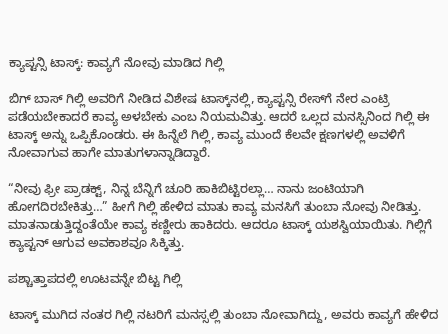ಕ್ಯಾಪ್ಟನ್ಸಿ ಟಾಸ್ಕ್‌: ಕಾವ್ಯಗೆ ನೋವು ಮಾಡಿದ ಗಿಲ್ಲಿ

ಬಿಗ್‌ ಬಾಸ್ ಗಿಲ್ಲಿ ಅವರಿಗೆ ನೀಡಿದ ವಿಶೇಷ ಟಾಸ್ಕ್‌ನಲ್ಲಿ, ಕ್ಯಾಪ್ಟನ್ಸಿ ರೇಸ್‌ಗೆ ನೇರ ಎಂಟ್ರಿ ಪಡೆಯಬೇಕಾದರೆ ಕಾವ್ಯ ಅಳಬೇಕು ಎಂಬ ನಿಯಮವಿತ್ತು. ಆದರೆ ಒಲ್ಲದ ಮನಸ್ಸಿನಿಂದ ಗಿಲ್ಲಿ ಈ ಟಾಸ್ಕ್‌ ಅನ್ನು ಒಪ್ಪಿಕೊಂಡರು. ಈ ಹಿನ್ನೆಲೆ ಗಿಲ್ಲಿ, ಕಾವ್ಯ ಮುಂದೆ ಕೆಲವೇ ಕ್ಷಣಗಳಲ್ಲಿ ಅವಳಿಗೆ ನೋವಾಗುವ ಹಾಗೇ ಮಾತುಗಳಾನ್ನಾಡಿದ್ದಾರೆ.

“ನೀವು ಫ್ರೀ ಪ್ರಾಡಕ್ಟ್, ನಿನ್ನ ಬೆನ್ನಿಗೆ ಚೂರಿ ಹಾಕಿಬಿಟ್ಟಿರಲ್ಲಾ… ನಾನು ಜಂಟಿಯಾಗಿ ಹೋಗದಿರಬೇಕಿತ್ತು…” ಹೀಗೆ ಗಿಲ್ಲಿ ಹೇಳಿದ ಮಾತು ಕಾವ್ಯ ಮನಸಿಗೆ ತುಂಬಾ ನೋವು ನೀಡಿತ್ತು. ಮಾತನಾಡುತ್ತಿದ್ದಂತೆಯೇ ಕಾವ್ಯ ಕಣ್ಣೀರು ಹಾಕಿದರು. ಆದರೂ ಟಾಸ್ಕ್ ಯಶಸ್ವಿಯಾಯಿತು. ಗಿಲ್ಲಿಗೆ ಕ್ಯಾಪ್ಟನ್ ಆಗುವ ಅವಕಾಶವೂ ಸಿಕ್ಕಿತ್ತು.

ಪಶ್ಚಾತ್ತಾಪದಲ್ಲಿ ಊಟವನ್ನೇ ಬಿಟ್ಟ ಗಿಲ್ಲಿ

ಟಾಸ್ಕ್‌ ಮುಗಿದ ನಂತರ ಗಿಲ್ಲಿ ನಟರಿಗೆ ಮನಸ್ಸಲ್ಲಿ ತುಂಬಾ ನೋವಾಗಿದ್ದು, ಅವರು ಕಾವ್ಯಗೆ ಹೇಳಿದ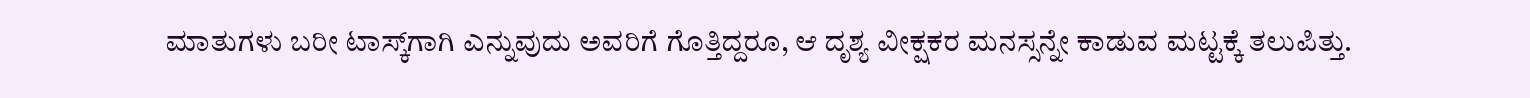ಮಾತುಗಳು ಬರೀ ಟಾಸ್ಕ್‌ಗಾಗಿ ಎನ್ನುವುದು ಅವರಿಗೆ ಗೊತ್ತಿದ್ದರೂ, ಆ ದೃಶ್ಯ ವೀಕ್ಷಕರ ಮನಸ್ಸನ್ನೇ ಕಾಡುವ ಮಟ್ಟಕ್ಕೆ ತಲುಪಿತ್ತು.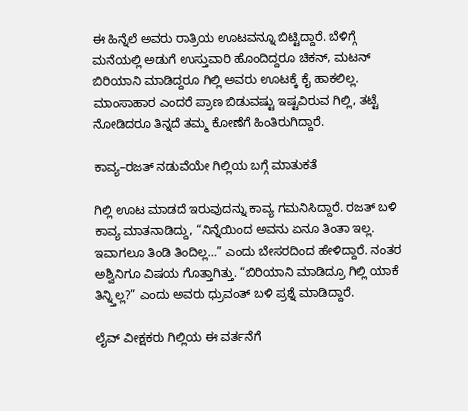ಈ ಹಿನ್ನೆಲೆ ಅವರು ರಾತ್ರಿಯ ಊಟವನ್ನೂ ಬಿಟ್ಟಿದ್ದಾರೆ. ಬೆಳಿಗ್ಗೆ ಮನೆಯಲ್ಲಿ ಅಡುಗೆ ಉಸ್ತುವಾರಿ ಹೊಂದಿದ್ದರೂ ಚಿಕನ್, ಮಟನ್ ಬಿರಿಯಾನಿ ಮಾಡಿದ್ದರೂ ಗಿಲ್ಲಿ ಅವರು ಊಟಕ್ಕೆ ಕೈ ಹಾಕಲಿಲ್ಲ. ಮಾಂಸಾಹಾರ ಎಂದರೆ ಪ್ರಾಣ ಬಿಡುವಷ್ಟು ಇಷ್ಟವಿರುವ ಗಿಲ್ಲಿ, ತಟ್ಟೆ ನೋಡಿದರೂ ತಿನ್ನದೆ ತಮ್ಮ ಕೋಣೆಗೆ ಹಿಂತಿರುಗಿದ್ದಾರೆ.

ಕಾವ್ಯ–ರಜತ್ ನಡುವೆಯೇ ಗಿಲ್ಲಿಯ ಬಗ್ಗೆ ಮಾತುಕತೆ

ಗಿಲ್ಲಿ ಊಟ ಮಾಡದೆ ಇರುವುದನ್ನು ಕಾವ್ಯ ಗಮನಿಸಿದ್ದಾರೆ. ರಜತ್‌ ಬಳಿ ಕಾವ್ಯ ಮಾತನಾಡಿದ್ದು, “ನಿನ್ನೆಯಿಂದ ಅವನು ಏನೂ ತಿಂತಾ ಇಲ್ಲ. ಇವಾಗಲೂ ತಿಂಡಿ ತಿಂದಿಲ್ಲ…” ಎಂದು ಬೇಸರದಿಂದ ಹೇಳಿದ್ದಾರೆ. ನಂತರ ಅಶ್ವಿನಿಗೂ ವಿಷಯ ಗೊತ್ತಾಗಿತ್ತು. “ಬಿರಿಯಾನಿ ಮಾಡಿದ್ರೂ ಗಿಲ್ಲಿ ಯಾಕೆ ತಿನ್ನ್ತಿಲ್ಲ?” ಎಂದು ಅವರು ಧ್ರುವಂತ್‌ ಬಳಿ ಪ್ರಶ್ನೆ ಮಾಡಿದ್ದಾರೆ.

ಲೈವ್ ವೀಕ್ಷಕರು ಗಿಲ್ಲಿಯ ಈ ವರ್ತನೆಗೆ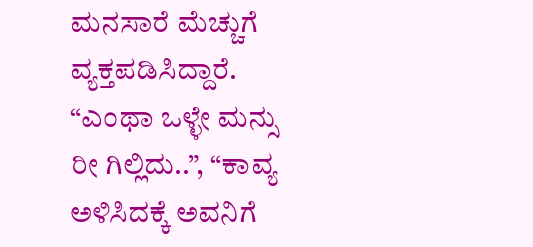ಮನಸಾರೆ ಮೆಚ್ಚುಗೆ ವ್ಯಕ್ತಪಡಿಸಿದ್ದಾರೆ. “ಎಂಥಾ ಒಳ್ಳೇ ಮನ್ಸು ರೀ ಗಿಲ್ಲಿದು..”, “ಕಾವ್ಯ ಅಳಿಸಿದಕ್ಕೆ ಅವನಿಗೆ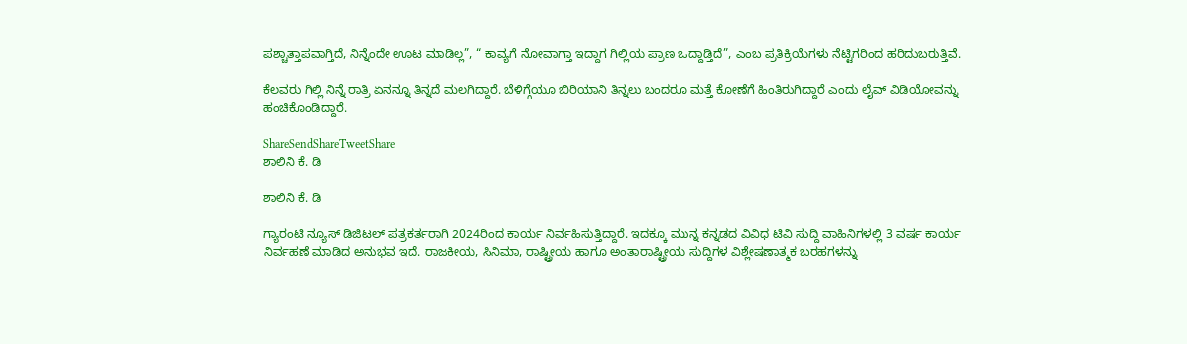ಪಶ್ಚಾತ್ತಾಪವಾಗ್ತಿದೆ, ನಿನ್ನೆಂದೇ ಊಟ ಮಾಡಿಲ್ಲ”, “ ಕಾವ್ಯಗೆ ನೋವಾಗ್ತಾ ಇದ್ದಾಗ ಗಿಲ್ಲಿಯ ಪ್ರಾಣ ಒದ್ದಾಡ್ತಿದೆ”, ಎಂಬ ಪ್ರತಿಕ್ರಿಯೆಗಳು ನೆಟ್ಟಿಗರಿಂದ ಹರಿದುಬರುತ್ತಿವೆ.

ಕೆಲವರು ಗಿಲ್ಲಿ ನಿನ್ನೆ ರಾತ್ರಿ ಏನನ್ನೂ ತಿನ್ನದೆ ಮಲಗಿದ್ದಾರೆ. ಬೆಳಿಗ್ಗೆಯೂ ಬಿರಿಯಾನಿ ತಿನ್ನಲು ಬಂದರೂ ಮತ್ತೆ ಕೋಣೆಗೆ ಹಿಂತಿರುಗಿದ್ದಾರೆ ಎಂದು ಲೈವ್ ವಿಡಿಯೋವನ್ನು ಹಂಚಿಕೊಂಡಿದ್ದಾರೆ.

ShareSendShareTweetShare
ಶಾಲಿನಿ ಕೆ. ಡಿ

ಶಾಲಿನಿ ಕೆ. ಡಿ

ಗ್ಯಾರಂಟಿ ನ್ಯೂಸ್ ಡಿಜಿಟಲ್ ಪತ್ರಕರ್ತರಾಗಿ 2024ರಿಂದ ಕಾರ್ಯ ನಿರ್ವಹಿಸುತ್ತಿದ್ದಾರೆ. ಇದಕ್ಕೂ ಮುನ್ನ ಕನ್ನಡದ ವಿವಿಧ ಟಿವಿ ಸುದ್ದಿ ವಾಹಿನಿಗಳಲ್ಲಿ 3 ವರ್ಷ ಕಾರ್ಯ ನಿರ್ವಹಣೆ ಮಾಡಿದ ಅನುಭವ ಇದೆ. ರಾಜಕೀಯ, ಸಿನಿಮಾ, ರಾಷ್ಟ್ರೀಯ ಹಾಗೂ ಅಂತಾರಾಷ್ಟ್ರೀಯ ಸುದ್ದಿಗಳ ವಿಶ್ಲೇಷಣಾತ್ಮಕ ಬರಹಗಳನ್ನು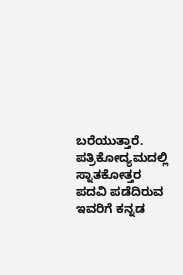ಬರೆಯುತ್ತಾರೆ. ಪತ್ರಿಕೋದ್ಯಮದಲ್ಲಿ ಸ್ನಾತಕೋತ್ತರ ಪದವಿ ಪಡೆದಿರುವ ಇವರಿಗೆ ಕನ್ನಡ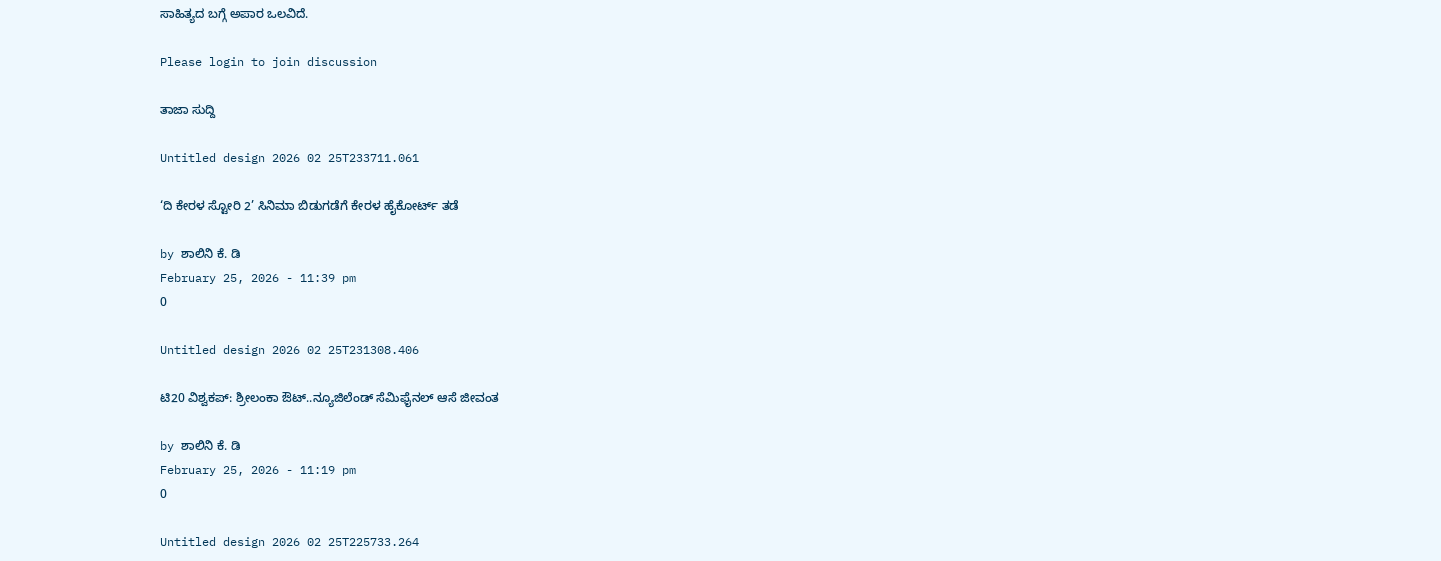ಸಾಹಿತ್ಯದ ಬಗ್ಗೆ ಅಪಾರ ಒಲವಿದೆ.

Please login to join discussion

ತಾಜಾ ಸುದ್ದಿ

Untitled design 2026 02 25T233711.061

‘ದಿ ಕೇರಳ ಸ್ಟೋರಿ 2’ ಸಿನಿಮಾ ಬಿಡುಗಡೆಗೆ ಕೇರಳ ಹೈಕೋರ್ಟ್ ತಡೆ

by ಶಾಲಿನಿ ಕೆ. ಡಿ
February 25, 2026 - 11:39 pm
0

Untitled design 2026 02 25T231308.406

ಟಿ20 ವಿಶ್ವಕಪ್: ಶ್ರೀಲಂಕಾ ಔಟ್‌..ನ್ಯೂಜಿಲೆಂಡ್ ಸೆಮಿಫೈನಲ್ ಆಸೆ ಜೀವಂತ

by ಶಾಲಿನಿ ಕೆ. ಡಿ
February 25, 2026 - 11:19 pm
0

Untitled design 2026 02 25T225733.264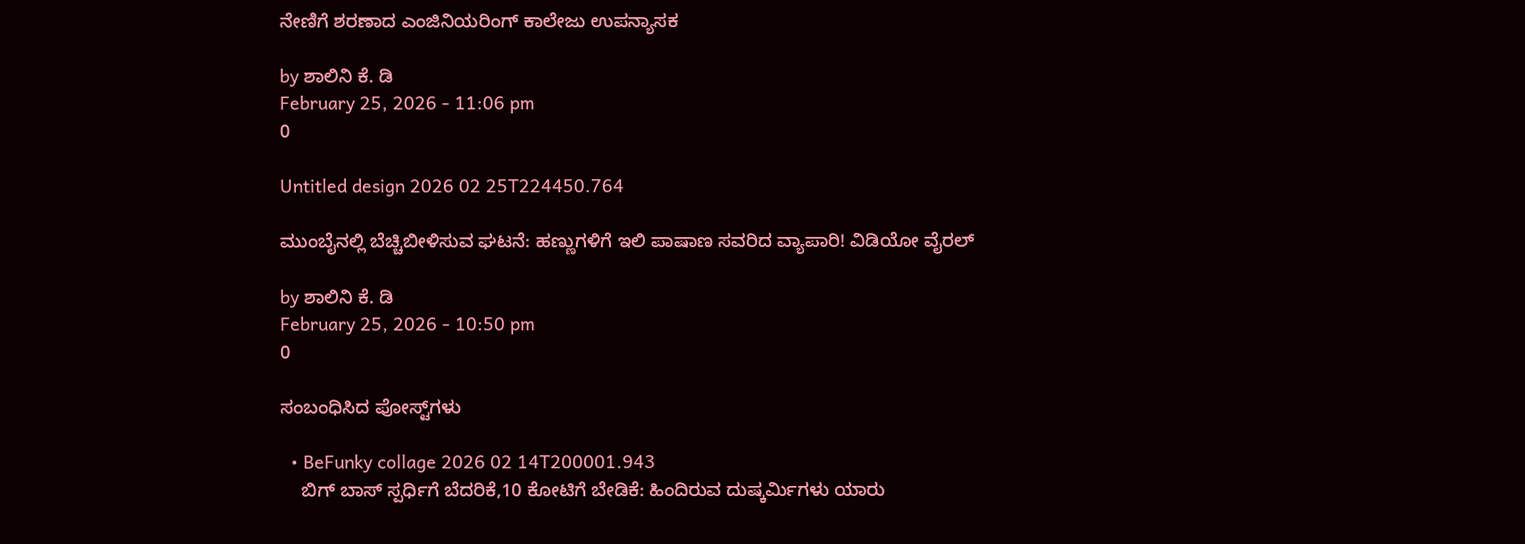ನೇಣಿಗೆ ಶರಣಾದ ಎಂಜಿನಿಯರಿಂಗ್ ಕಾಲೇಜು ಉಪನ್ಯಾಸಕ

by ಶಾಲಿನಿ ಕೆ. ಡಿ
February 25, 2026 - 11:06 pm
0

Untitled design 2026 02 25T224450.764

ಮುಂಬೈನಲ್ಲಿ ಬೆಚ್ಚಿಬೀಳಿಸುವ ಘಟನೆ: ಹಣ್ಣುಗಳಿಗೆ ಇಲಿ ಪಾಷಾಣ ಸವರಿದ ವ್ಯಾಪಾರಿ! ವಿಡಿಯೋ ವೈರಲ್

by ಶಾಲಿನಿ ಕೆ. ಡಿ
February 25, 2026 - 10:50 pm
0

ಸಂಬಂಧಿಸಿದ ಪೋಸ್ಟ್‌ಗಳು

  • BeFunky collage 2026 02 14T200001.943
    ಬಿಗ್ ಬಾಸ್ ಸ್ಪರ್ಧಿಗೆ ಬೆದರಿಕೆ,10 ಕೋಟಿಗೆ ಬೇಡಿಕೆ: ಹಿಂದಿರುವ ದುಷ್ಕರ್ಮಿಗಳು ಯಾರು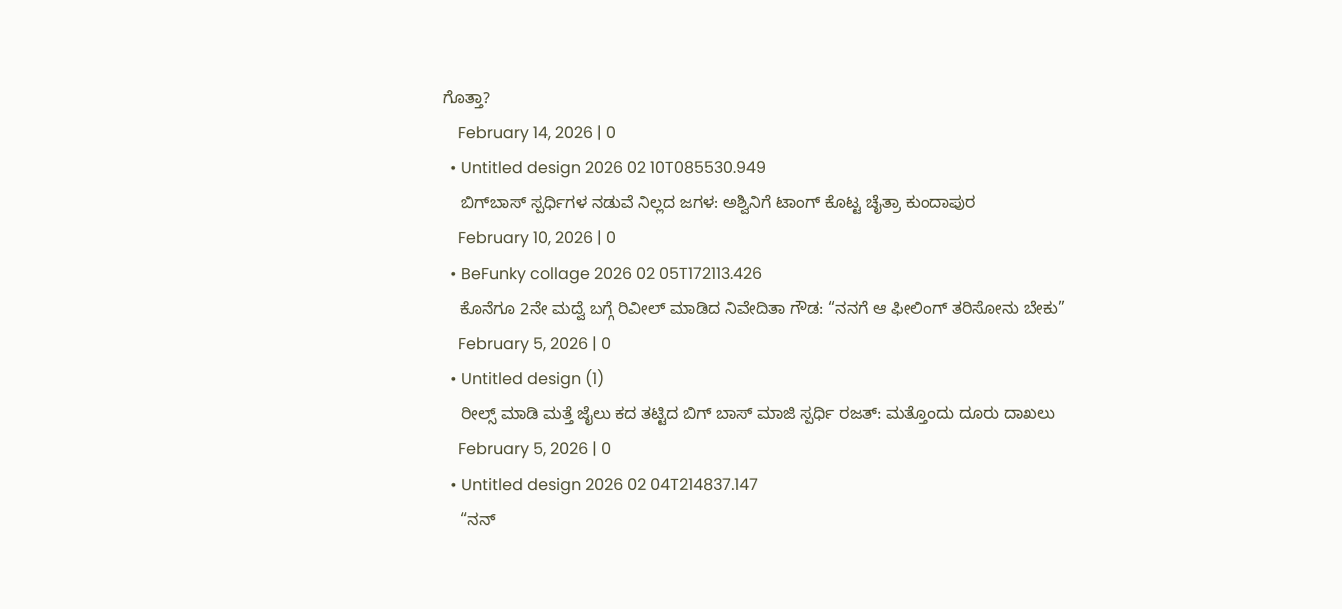ಗೊತ್ತಾ?
    February 14, 2026 | 0
  • Untitled design 2026 02 10T085530.949
    ಬಿಗ್‌ಬಾಸ್ ಸ್ಪರ್ಧಿಗಳ ನಡುವೆ ನಿಲ್ಲದ ಜಗಳ: ಅಶ್ವಿನಿಗೆ ಟಾಂಗ್ ಕೊಟ್ಟ ಚೈತ್ರಾ ಕುಂದಾಪುರ
    February 10, 2026 | 0
  • BeFunky collage 2026 02 05T172113.426
    ಕೊನೆಗೂ 2ನೇ ಮದ್ವೆ ಬಗ್ಗೆ ರಿವೀಲ್ ಮಾಡಿದ ನಿವೇದಿತಾ ಗೌಡ: “ನನಗೆ ಆ ಫೀಲಿಂಗ್ ತರಿಸೋನು ಬೇಕು”
    February 5, 2026 | 0
  • Untitled design (1)
    ರೀಲ್ಸ್ ಮಾಡಿ ಮತ್ತೆ ಜೈಲು ಕದ ತಟ್ಟಿದ ಬಿಗ್ ಬಾಸ್ ಮಾಜಿ ಸ್ಪರ್ಧಿ ರಜತ್: ಮತ್ತೊಂದು ದೂರು ದಾಖಲು
    February 5, 2026 | 0
  • Untitled design 2026 02 04T214837.147
    “ನನ್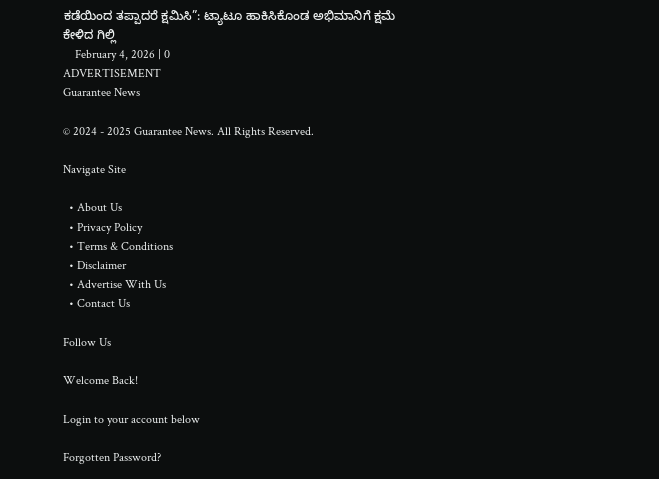ಕಡೆಯಿಂದ ತಪ್ಪಾದರೆ ಕ್ಷಮಿಸಿ”: ಟ್ಯಾಟೂ ಹಾಕಿಸಿಕೊಂಡ ಅಭಿಮಾನಿಗೆ ಕ್ಷಮೆ ಕೇಳಿದ ಗಿಲ್ಲಿ
    February 4, 2026 | 0
ADVERTISEMENT
Guarantee News

© 2024 - 2025 Guarantee News. All Rights Reserved.

Navigate Site

  • About Us
  • Privacy Policy
  • Terms & Conditions
  • Disclaimer
  • Advertise With Us
  • Contact Us

Follow Us

Welcome Back!

Login to your account below

Forgotten Password?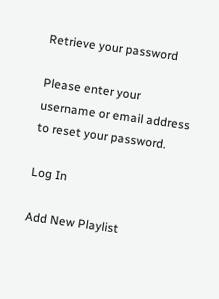Retrieve your password

Please enter your username or email address to reset your password.

Log In

Add New Playlist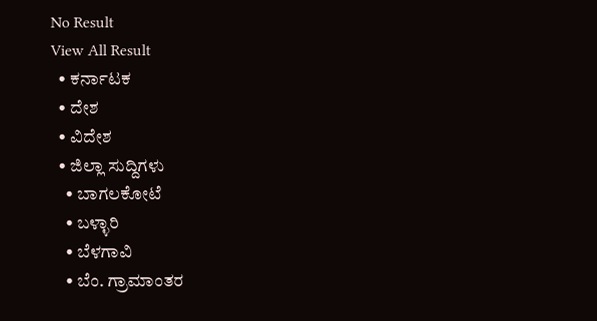No Result
View All Result
  • ಕರ್ನಾಟಕ
  • ದೇಶ
  • ವಿದೇಶ
  • ಜಿಲ್ಲಾ ಸುದ್ದಿಗಳು
    • ಬಾಗಲಕೋಟೆ
    • ಬಳ್ಳಾರಿ
    • ಬೆಳಗಾವಿ
    • ಬೆಂ. ಗ್ರಾಮಾಂತರ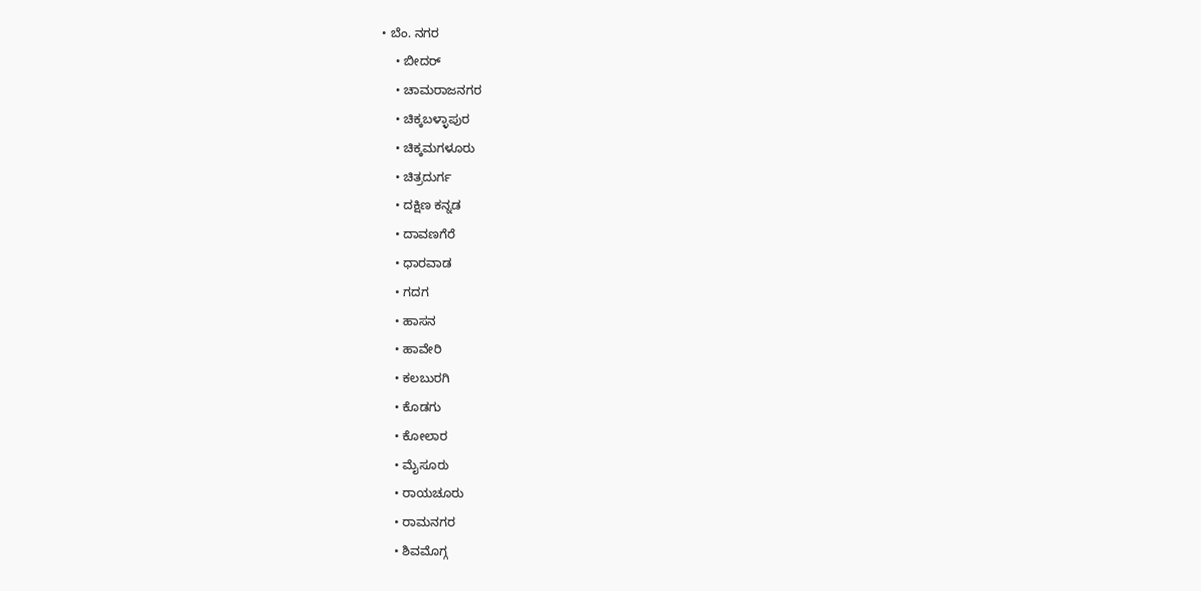• ಬೆಂ. ನಗರ
    • ಬೀದರ್
    • ಚಾಮರಾಜನಗರ
    • ಚಿಕ್ಕಬಳ್ಳಾಪುರ
    • ಚಿಕ್ಕಮಗಳೂರು
    • ಚಿತ್ರದುರ್ಗ
    • ದಕ್ಷಿಣ ಕನ್ನಡ
    • ದಾವಣಗೆರೆ
    • ಧಾರವಾಡ
    • ಗದಗ
    • ಹಾಸನ
    • ಹಾವೇರಿ
    • ಕಲಬುರಗಿ
    • ಕೊಡಗು
    • ಕೋಲಾರ
    • ಮೈಸೂರು
    • ರಾಯಚೂರು
    • ರಾಮನಗರ
    • ಶಿವಮೊಗ್ಗ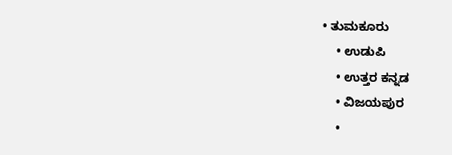• ತುಮಕೂರು
    • ಉಡುಪಿ
    • ಉತ್ತರ ಕನ್ನಡ
    • ವಿಜಯಪುರ
    •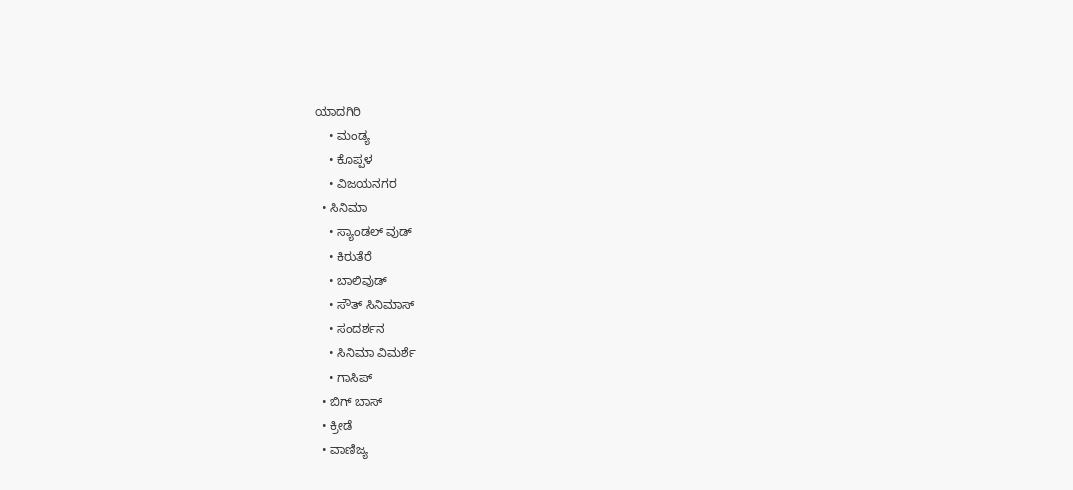ಯಾದಗಿರಿ
    • ಮಂಡ್ಯ
    • ಕೊಪ್ಪಳ
    • ವಿಜಯನಗರ
  • ಸಿನಿಮಾ
    • ಸ್ಯಾಂಡಲ್ ವುಡ್
    • ಕಿರುತೆರೆ
    • ಬಾಲಿವುಡ್
    • ಸೌತ್ ಸಿನಿಮಾಸ್
    • ಸಂದರ್ಶನ
    • ಸಿನಿಮಾ ವಿಮರ್ಶೆ
    • ಗಾಸಿಪ್
  • ಬಿಗ್ ಬಾಸ್
  • ಕ್ರೀಡೆ
  • ವಾಣಿಜ್ಯ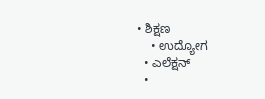• ಶಿಕ್ಷಣ
    • ಉದ್ಯೋಗ
  • ಎಲೆಕ್ಷನ್
  •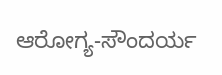ಆರೋಗ್ಯ-ಸೌಂದರ್ಯ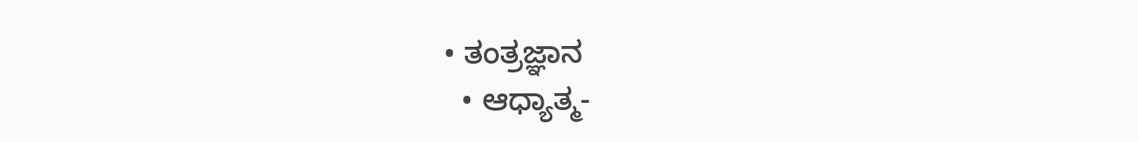• ತಂತ್ರಜ್ಞಾನ
  • ಆಧ್ಯಾತ್ಮ-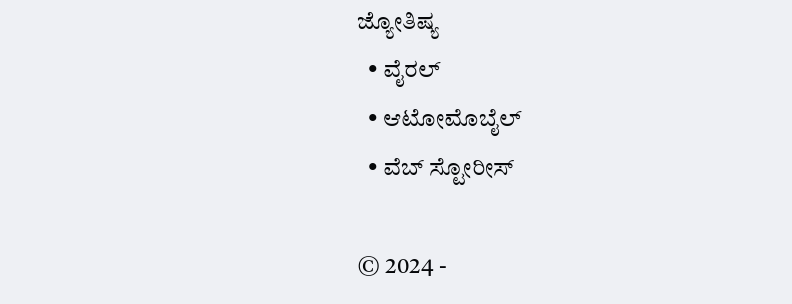ಜ್ಯೋತಿಷ್ಯ
  • ವೈರಲ್
  • ಆಟೋಮೊಬೈಲ್
  • ವೆಬ್ ಸ್ಟೋರೀಸ್

© 2024 -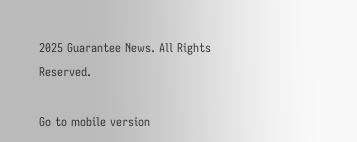2025 Guarantee News. All Rights Reserved.

Go to mobile version